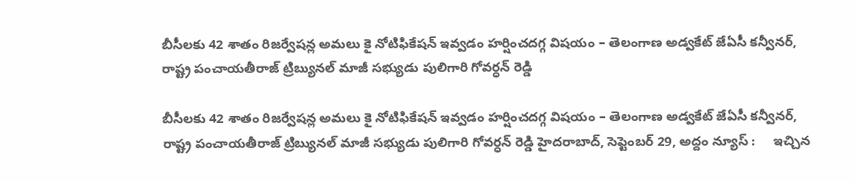బీసీల‌కు 42 శాతం రిజ‌ర్వేష‌న్ల అమ‌లు కై నోటిఫికేష‌న్ ఇవ్వ‌డం హ‌ర్షించ‌ద‌గ్గ విష‌యం – తెలంగాణ అడ్వకేట్ జేఏసీ కన్వీనర్, రాష్ట్ర పంచాయతీరాజ్ ట్రిబ్యునల్ మాజీ సభ్యుడు పులిగారి గోవర్ధన్ రెడ్డి

బీసీల‌కు 42 శాతం రిజ‌ర్వేష‌న్ల అమ‌లు కై నోటిఫికేష‌న్ ఇవ్వ‌డం హ‌ర్షించ‌ద‌గ్గ విష‌యం – తెలంగాణ అడ్వకేట్ జేఏసీ కన్వీనర్, రాష్ట్ర పంచాయతీరాజ్ ట్రిబ్యునల్ మాజీ సభ్యుడు పులిగారి గోవర్ధన్ రెడ్డి హైదరాబాద్, సెప్టెంబ‌ర్ 29, అద్దం న్యూస్ :     ఇచ్చిన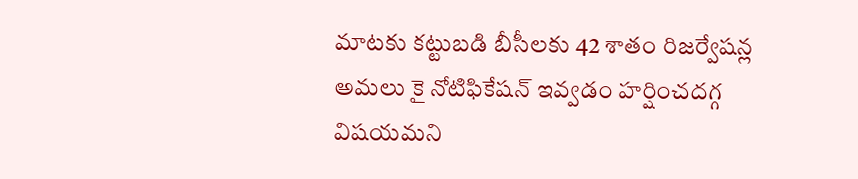మాట‌కు క‌ట్టుబ‌డి బీసీల‌కు 42 శాతం రిజ‌ర్వేష‌న్ల అమ‌లు కై నోటిఫికేష‌న్ ఇవ్వ‌డం హ‌ర్షించ‌ద‌గ్గ విష‌యమ‌ని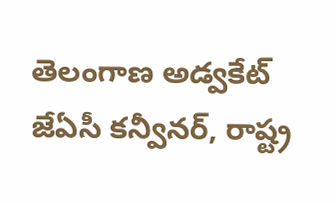తెలంగాణ అడ్వకేట్ జేఏసీ కన్వీనర్, రాష్ట్ర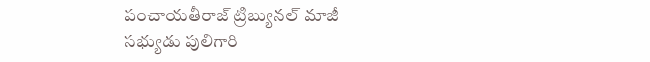పంచాయతీరాజ్ ట్రిబ్యునల్ మాజీ సభ్యుడు పులిగారి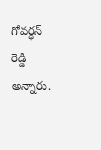గోవర్ధన్ రెడ్డి అన్నారు.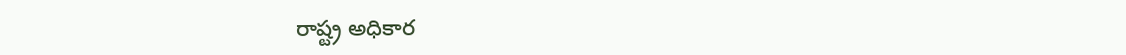రాష్ట్ర అధికార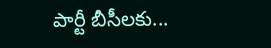పార్టీ బీసీలకు...